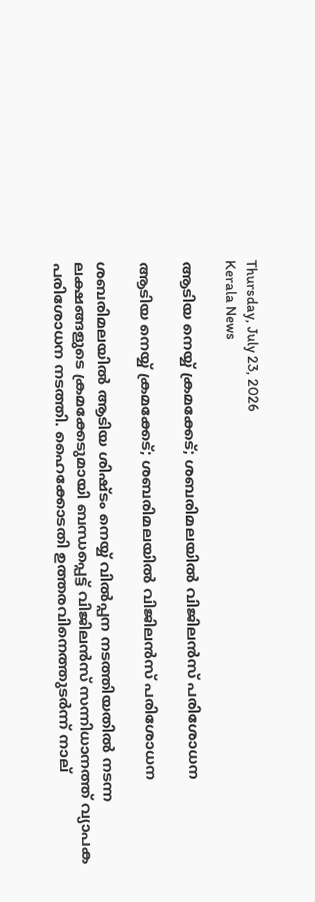Thursday, July 23, 2026
Kerala News

ആടിയ നെയ്യ് ക്രമക്കേട്; ശബരിമലയില്‍ വിജിലന്‍സ് പരിശോധന

ആടിയ നെയ്യ് ക്രമക്കേട്; ശബരിമലയില്‍ വിജിലന്‍സ് പരിശോധന

ശബരിമലയില്‍ ആടിയ ശിഷ്ടം നെയ്യ് വില്‍പ്പന നടത്തിയതില്‍ നടന്ന ലക്ഷങ്ങളുടെ ക്രമക്കേടുമായി ബന്ധപ്പെട്ട് വിജിലന്‍സ് സന്നിധാനത്ത് വ്യാപക പരിശോധന നടത്തി. ഹൈക്കോടതി ഉത്തരവിനെത്തുടര്‍ന്ന് നാല്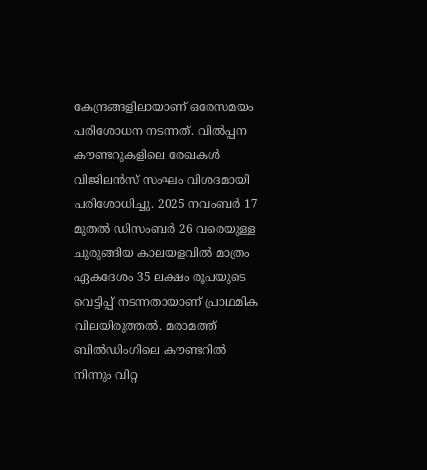കേന്ദ്രങ്ങളിലായാണ് ഒരേസമയം പരിശോധന നടന്നത്. വില്‍പ്പന കൗണ്ടറുകളിലെ രേഖകള്‍ വിജിലന്‍സ് സംഘം വിശദമായി പരിശോധിച്ചു. 2025 നവംബര്‍ 17 മുതല്‍ ഡിസംബര്‍ 26 വരെയുള്ള ചുരുങ്ങിയ കാലയളവില്‍ മാത്രം ഏകദേശം 35 ലക്ഷം രൂപയുടെ വെട്ടിപ്പ് നടന്നതായാണ് പ്രാഥമിക വിലയിരുത്തല്‍. മരാമത്ത് ബില്‍ഡിംഗിലെ കൗണ്ടറില്‍ നിന്നും വിറ്റ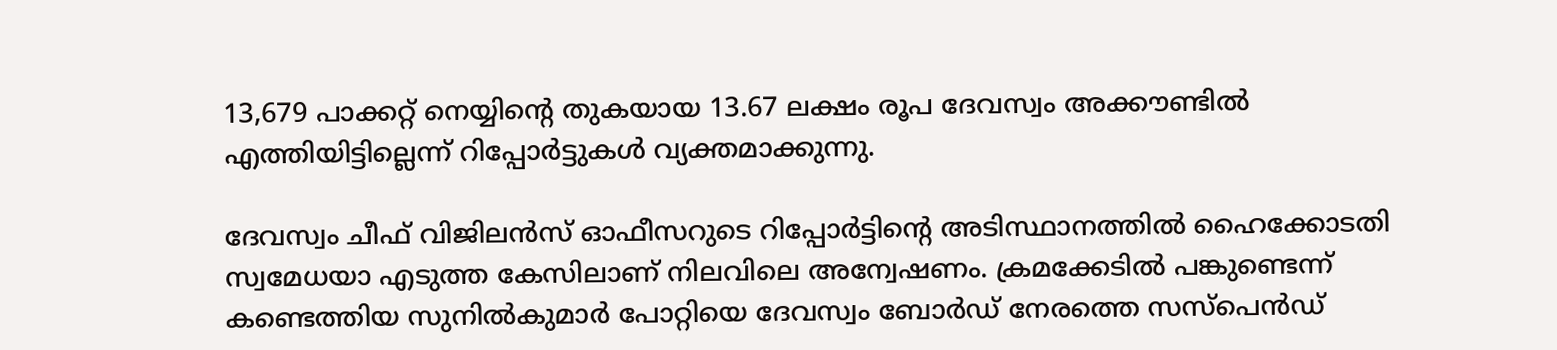13,679 പാക്കറ്റ് നെയ്യിന്റെ തുകയായ 13.67 ലക്ഷം രൂപ ദേവസ്വം അക്കൗണ്ടില്‍ എത്തിയിട്ടില്ലെന്ന് റിപ്പോര്‍ട്ടുകള്‍ വ്യക്തമാക്കുന്നു.

ദേവസ്വം ചീഫ് വിജിലന്‍സ് ഓഫീസറുടെ റിപ്പോര്‍ട്ടിന്റെ അടിസ്ഥാനത്തില്‍ ഹൈക്കോടതി സ്വമേധയാ എടുത്ത കേസിലാണ് നിലവിലെ അന്വേഷണം. ക്രമക്കേടില്‍ പങ്കുണ്ടെന്ന് കണ്ടെത്തിയ സുനില്‍കുമാര്‍ പോറ്റിയെ ദേവസ്വം ബോര്‍ഡ് നേരത്തെ സസ്‌പെന്‍ഡ്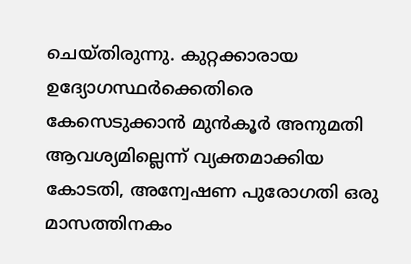ചെയ്തിരുന്നു. കുറ്റക്കാരായ ഉദ്യോഗസ്ഥര്‍ക്കെതിരെ കേസെടുക്കാന്‍ മുന്‍കൂര്‍ അനുമതി ആവശ്യമില്ലെന്ന് വ്യക്തമാക്കിയ കോടതി, അന്വേഷണ പുരോഗതി ഒരു മാസത്തിനകം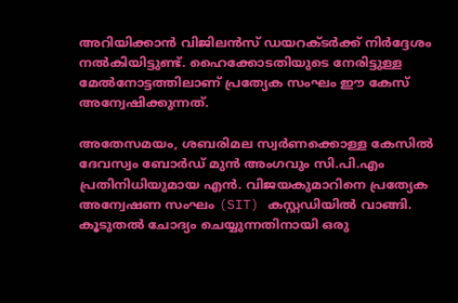അറിയിക്കാന്‍ വിജിലന്‍സ് ഡയറക്ടര്‍ക്ക് നിര്‍ദ്ദേശം നല്‍കിയിട്ടുണ്ട്. ഹൈക്കോടതിയുടെ നേരിട്ടുള്ള മേല്‍നോട്ടത്തിലാണ് പ്രത്യേക സംഘം ഈ കേസ് അന്വേഷിക്കുന്നത്.

അതേസമയം, ശബരിമല സ്വര്‍ണക്കൊള്ള കേസില്‍ ദേവസ്വം ബോര്‍ഡ് മുന്‍ അംഗവും സി.പി.എം പ്രതിനിധിയുമായ എന്‍. വിജയകുമാറിനെ പ്രത്യേക അന്വേഷണ സംഘം (SIT) കസ്റ്റഡിയില്‍ വാങ്ങി. കൂടുതല്‍ ചോദ്യം ചെയ്യുന്നതിനായി ഒരു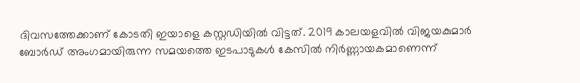ദിവസത്തേക്കാണ് കോടതി ഇയാളെ കസ്റ്റഡിയില്‍ വിട്ടത്. 2019 കാലയളവില്‍ വിജയകുമാര്‍ ബോര്‍ഡ് അംഗമായിരുന്ന സമയത്തെ ഇടപാടുകള്‍ കേസില്‍ നിര്‍ണ്ണായകമാണെന്ന്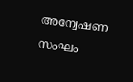അന്വേഷണ സംഘം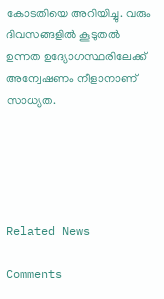കോടതിയെ അറിയിച്ചു. വരും ദിവസങ്ങളില്‍ കൂടുതല്‍ ഉന്നത ഉദ്യോഗസ്ഥരിലേക്ക് അന്വേഷണം നീളാനാണ് സാധ്യത.





Related News

Comments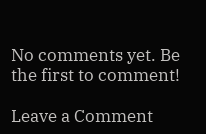No comments yet. Be the first to comment!

Leave a Comment